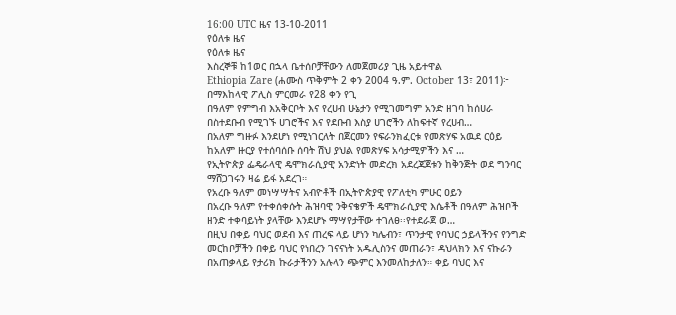16:00 UTC ዜና 13-10-2011
የዕለቱ ዜና
የዕለቱ ዜና
እስረኞቹ ከ1ወር በኋላ ቤተሰቦቻቸውን ለመጀመሪያ ጊዜ አይተዋል
Ethiopia Zare (ሐሙስ ጥቅምት 2 ቀን 2004 ዓ.ም. October 13፣ 2011)፦ በማእከላዊ ፖሊስ ምርመራ የ28 ቀን የጊ
በዓለም የምግብ እአቅርቦት እና የረሀብ ሁኔታን የሚገመግም አንድ ዘገባ ከሰሀራ በስተደቡብ የሚገኙ ሀገሮችና እና የደቡብ እስያ ሀገሮችን ለከፍተኛ የረሀብ…
በአለም ግዙፉ እንደሆነ የሚነገርለት በጀርመን የፍራንክፈርቱ የመጽሃፍ አዉደ ርዕይ ከአለም ዙርያ የተሰባሰቡ ሰባት ሽህ ያህል የመጽሃፍ አሳታሚዎችን እና …
የኢትዮጵያ ፌዴራላዊ ዴሞክራሲያዊ አንድነት መድረክ አደረጃጀቱን ከቅንጅት ወደ ግንባር ማሸጋገሩን ዛሬ ይፋ አደረገ።
የአረቡ ዓለም መነሣሣትና አብዮቶች በኢትዮጵያዊ የፖለቲካ ምሁር ዐይን
በአረቡ ዓለም የተቀሰቀሱት ሕዝባዊ ንቅናቄዎች ዴሞክራሲያዊ እሴቶች በዓለም ሕዝቦች ዘንድ ተቀባይነት ያላቸው እንደሆኑ ማሣየታቸው ተገለፀ፡፡የተደራጀ ወ…
በዚህ በቀይ ባህር ወደብ እና ጠረፍ ላይ ሆነን ካሌብን፣ ጥንታዊ የባህር ኃይላችንና የንግድ መርከቦቻችን በቀይ ባህር የነበረን ገናናነት አዱሊስንና መጠራን፣ ዳህላክን እና ናኩራን በአጠቃላይ የታሪክ ኩራታችንን አሉላን ጭምር እንመለከታለን። ቀይ ባህር እና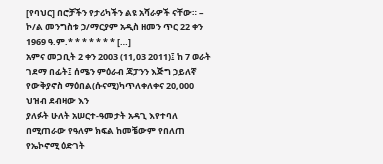[የባህር] በሮቻችን የታሪካችን ልዩ አሻራዎች ናቸው። – ኮ/ል መንግስቱ ኃ/ማርያም አዲስ ዘመን ጥር 22 ቀን 1969 ዓ.ም.* * * * * * * […]
አምና መጋቢት 2 ቀን 2003 (11,03 2011)፤ ከ 7 ወራት ገደማ በፊት፤ ሰሜን ምዕራብ ጃፓንን እጅግ ኃይለኛ የውቅያኖስ ማዕበል(ሱናሚ)ካጥለቀለቀና 20,000 ህዝብ ደብዛው እን
ያለፉት ሁለት አሠርተ-ዓመታት አዳጊ እየተባለ በሚጠራው የዓለም ክፍል ከመቼውም የበለጠ የኤኮኖሚ ዕድገት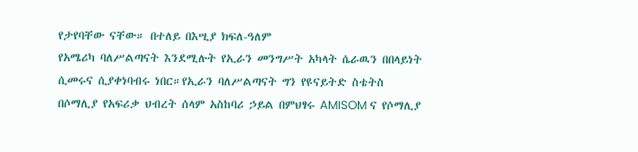የታየባቸው ናቸው። በተለይ በእሢያ ክፍለ-ዓለም
የአሜሪካ ባለሥልጣናት እንደሚሉት የኢራን መንግሥት አካላት ሴራዉን በበላይነት ሲመሩና ሲያቀነባብሩ ነበር።የኢራን ባለሥልጣናት ግን የዩናይትድ ስቴትስ
በሶማሊያ የአፍሪቃ ህብረት ሰላም አስከባሪ ኃይል በምህፃሩ AMISOM ና የሶማሊያ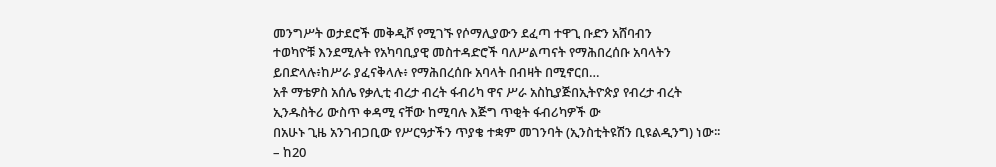መንግሥት ወታደሮች መቅዲሾ የሚገኙ የሶማሊያውን ደፈጣ ተዋጊ ቡድን አሸባብን
ተወካዮቹ እንደሚሉት የአካባቢያዊ መስተዳድሮች ባለሥልጣናት የማሕበረሰቡ አባላትን ይበድላሉ፥ከሥራ ያፈናቅላሉ፥ የማሕበረሰቡ አባላት በብዛት በሚኖርበ…
አቶ ማቴዎስ አሰሌ የቃሊቲ ብረታ ብረት ፋብሪካ ዋና ሥራ አስኪያጅበኢትዮጵያ የብረታ ብረት ኢንዱስትሪ ውስጥ ቀዳሚ ናቸው ከሚባሉ እጅግ ጥቂት ፋብሪካዎች ው
በአሁኑ ጊዜ አንገብጋቢው የሥርዓታችን ጥያቄ ተቋም መገንባት (ኢንስቲትዩሽን ቢዩልዲንግ) ነው፡፡
– ከ20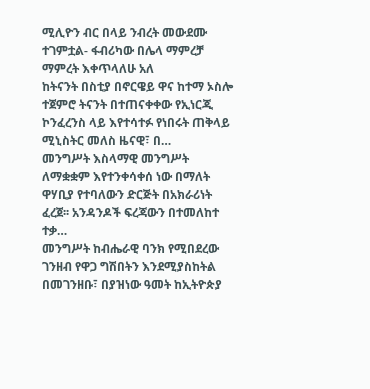ሚሊዮን ብር በላይ ንብረት መውደሙ ተገምቷል- ፋብሪካው በሌላ ማምረቻ ማምረት እቀጥላለሁ አለ
ከትናንት በስቲያ በኖርዌይ ዋና ከተማ ኦስሎ ተጀምሮ ትናንት በተጠናቀቀው የኢነርጂ ኮንፈረንስ ላይ እየተሳተፉ የነበሩት ጠቅላይ ሚኒስትር መለስ ዜናዊ፣ በ…
መንግሥት እስላማዊ መንግሥት ለማቋቋም እየተንቀሳቀሰ ነው በማለት ዋሃቢያ የተባለውን ድርጅት በአክራሪነት ፈረጀ፡፡ አንዳንዶች ፍረጃውን በተመለከተ ተቃ…
መንግሥት ከብሔራዊ ባንክ የሚበደረው ገንዘብ የዋጋ ግሽበትን እንደሚያስከትል በመገንዘቡ፣ በያዝነው ዓመት ከኢትዮጵያ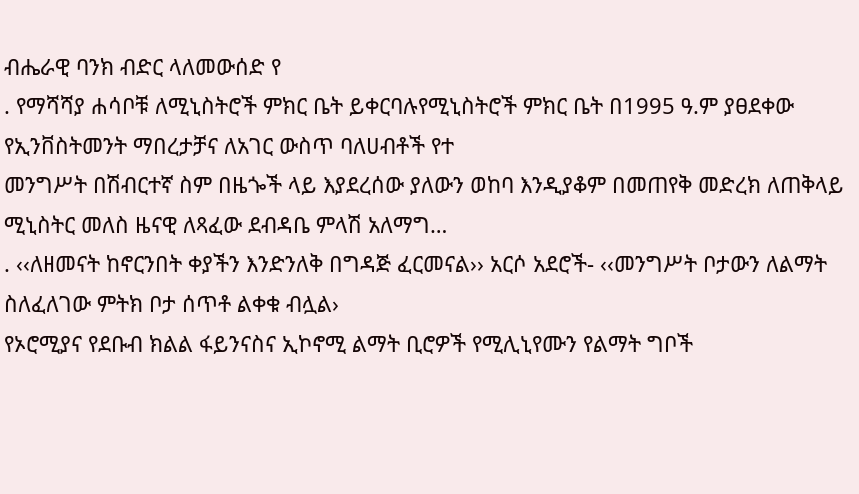ብሔራዊ ባንክ ብድር ላለመውሰድ የ
. የማሻሻያ ሐሳቦቹ ለሚኒስትሮች ምክር ቤት ይቀርባሉየሚኒስትሮች ምክር ቤት በ1995 ዓ.ም ያፀደቀው የኢንቨስትመንት ማበረታቻና ለአገር ውስጥ ባለሀብቶች የተ
መንግሥት በሽብርተኛ ስም በዜጐች ላይ እያደረሰው ያለውን ወከባ እንዲያቆም በመጠየቅ መድረክ ለጠቅላይ ሚኒስትር መለስ ዜናዊ ለጻፈው ደብዳቤ ምላሽ አለማግ…
. ‹‹ለዘመናት ከኖርንበት ቀያችን እንድንለቅ በግዳጅ ፈርመናል›› አርሶ አደሮች- ‹‹መንግሥት ቦታውን ለልማት ስለፈለገው ምትክ ቦታ ሰጥቶ ልቀቁ ብሏል›
የኦሮሚያና የደቡብ ክልል ፋይንናስና ኢኮኖሚ ልማት ቢሮዎች የሚሊኒየሙን የልማት ግቦች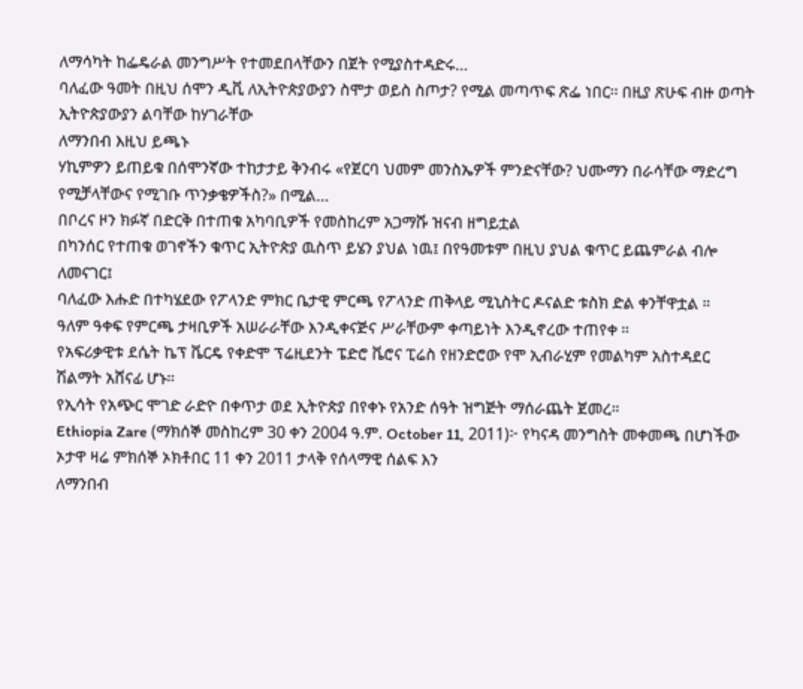ለማሳካት ከፌዴራል መንግሥት የተመደበላቸውን በጀት የሚያስተዳድሩ…
ባለፈው ዓመት በዚህ ሰሞን ዲቪ ለኢትዮጵያውያን ስሞታ ወይስ ስጦታ? የሚል መጣጥፍ ጽፌ ነበር፡፡ በዚያ ጽሁፍ ብዙ ወጣት ኢትዮጵያውያን ልባቸው ከሃገራቸው
ለማንበብ እዚህ ይጫኑ
ሃኪምዎን ይጠይቁ በሰሞንኛው ተከታታይ ቅንብሩ «የጀርባ ህመም መንስኤዎች ምንድናቸው? ህሙማን በራሳቸው ማድረግ የሚቻላቸውና የሚገቡ ጥንቃቄዎችስ?» በሚል…
በቦረና ዞን ክፉኛ በድርቅ በተጠቁ አካባቢዎች የመስከረም አጋማሹ ዝናብ ዘግይቷል
በካንሰር የተጠቁ ወገኖችን ቁጥር ኢትዮጵያ ዉስጥ ይሄን ያህል ነዉ፤ በየዓመቱም በዚህ ያህል ቁጥር ይጨምራል ብሎ ለመናገር፤
ባለፈው እሑድ በተካሄደው የፖላንድ ምክር ቤታዊ ምርጫ የፖላንድ ጠቅላይ ሚኒስትር ዶናልድ ቱስክ ድል ቀንቸዋቷል ።
ዓለም ዓቀፍ የምርጫ ታዛቢዎች አሠራራቸው እንዲቀናጅና ሥራቸውም ቀጣይነት እንዲኖረው ተጠየቀ ።
የአፍሪቃዊቱ ደሴት ኬፕ ቬርዴ የቀድሞ ፕሬዚደንት ፔድሮ ቬሮና ፒሬስ የዘንድሮው የሞ ኢብራሂም የመልካም አስተዳደር ሽልማት አሸናፊ ሆኑ።
የኢሳት የአጭር ሞገድ ራድዮ በቀጥታ ወደ ኢትዮጵያ በየቀኑ የአንድ ሰዓት ዝግጅት ማሰራጨት ጀመረ።
Ethiopia Zare (ማክሰኞ መስከረም 30 ቀን 2004 ዓ.ም. October 11, 2011)፦ የካናዳ መንግስት መቀመጫ በሆነችው ኦታዋ ዛሬ ምክሰኞ ኦክቶበር 11 ቀን 2011 ታላቅ የሰላማዊ ሰልፍ እን
ለማንበብ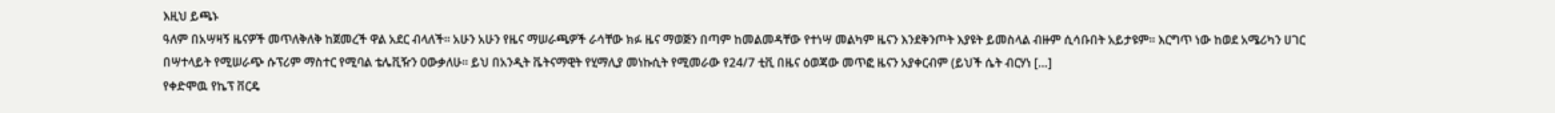እዚህ ይጫኑ
ዓለም በአሣዛኝ ዜናዎች መጥለቅለቅ ከጀመረች ዋል አደር ብላለች፡፡ አሁን አሁን የዜና ማሠራጫዎች ራሳቸው ክፉ ዜና ማወጅን በጣም ከመልመዳቸው የተነሣ መልካም ዜናን እንደቅንጦት እያዩት ይመስላል ብዙም ሲሳቡበት አይታዩም፡፡ እርግጥ ነው ከወደ አሜሪካን ሀገር በሣተላይት የሚሠራጭ ሱፕሪም ማስተር የሚባል ቴሌቪዥን ዐውቃለሁ፡፡ ይህ በአንዲት ቬትናማዊት የሂማሊያ መነኩሲት የሚመራው የ24/7 ቲቪ በዜና ዕወጃው መጥፎ ዜናን አያቀርብም (ይህች ሴት ብርሃነ […]
የቀድሞዉ የኬፕ ቨርዴ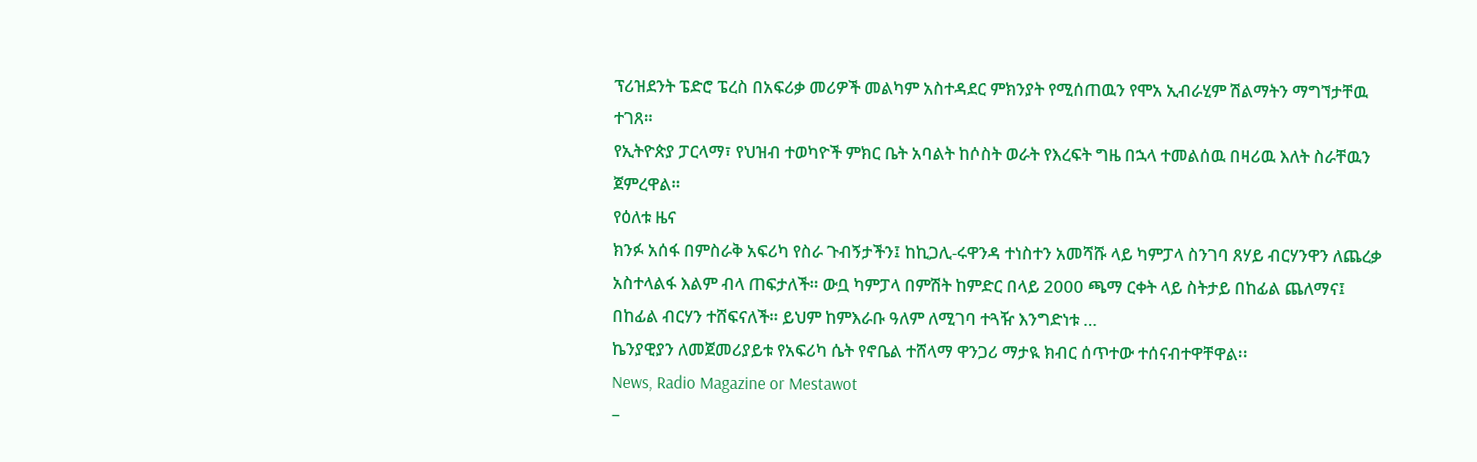ፕሪዝደንት ፔድሮ ፔረስ በአፍሪቃ መሪዎች መልካም አስተዳደር ምክንያት የሚሰጠዉን የሞአ ኢብራሂም ሽልማትን ማግኘታቸዉ ተገጸ።
የኢትዮጵያ ፓርላማ፣ የህዝብ ተወካዮች ምክር ቤት አባልት ከሶስት ወራት የእረፍት ግዜ በኋላ ተመልሰዉ በዛሪዉ እለት ስራቸዉን ጀምረዋል።
የዕለቱ ዜና
ክንፉ አሰፋ በምስራቅ አፍሪካ የስራ ጉብኝታችን፤ ከኪጋሊ-ሩዋንዳ ተነስተን አመሻሹ ላይ ካምፓላ ስንገባ ጸሃይ ብርሃንዋን ለጨረቃ አስተላልፋ እልም ብላ ጠፍታለች። ውቧ ካምፓላ በምሽት ከምድር በላይ 2000 ጫማ ርቀት ላይ ስትታይ በከፊል ጨለማና፤ በከፊል ብርሃን ተሸፍናለች። ይህም ከምእራቡ ዓለም ለሚገባ ተጓዥ እንግድነቱ …
ኬንያዊያን ለመጀመሪያይቱ የአፍሪካ ሴት የኖቤል ተሸላማ ዋንጋሪ ማታዪ ክብር ሰጥተው ተሰናብተዋቸዋል፡፡
News, Radio Magazine or Mestawot
–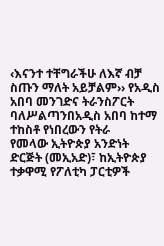‹እናንተ ተቸግራችሁ ለእኛ ብቻ ስጡን ማለት አይቻልም›› የአዲስ አበባ መንገድና ትራንስፖርት ባለሥልጣንበአዲስ አበባ ከተማ ተከስቶ የነበረውን የትራ
የመላው ኢትዮጵያ አንድነት ድርጅት (መኢአድ)፣ ከኢትዮጵያ ተቃዋሚ የፖለቲካ ፓርቲዎች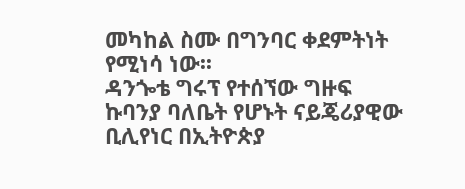መካከል ስሙ በግንባር ቀደምትነት የሚነሳ ነው፡፡
ዳንጐቴ ግሩፕ የተሰኘው ግዙፍ ኩባንያ ባለቤት የሆኑት ናይጄሪያዊው ቢሊየነር በኢትዮጵያ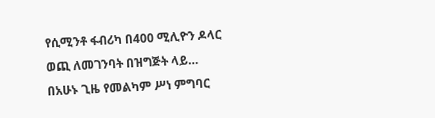የሲሚንቶ ፋብሪካ በ400 ሚሊዮን ዶላር ወጪ ለመገንባት በዝግጅት ላይ…
በአሁኑ ጊዜ የመልካም ሥነ ምግባር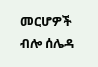መርሆዎች ብሎ ሰሌዳ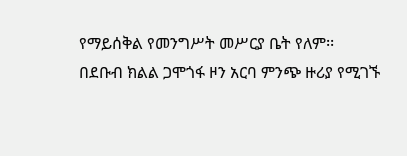የማይሰቅል የመንግሥት መሥርያ ቤት የለም፡፡
በደቡብ ክልል ጋሞጎፋ ዞን አርባ ምንጭ ዙሪያ የሚገኙ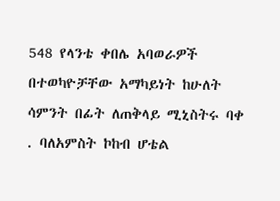548 የላንቴ ቀበሌ አባወራዎች በተወካዮቻቸው አማካይነት ከሁለት ሳምንት በፊት ለጠቅላይ ሚኒስትሩ ባቀ
. ባለአምስት ኮከብ ሆቴል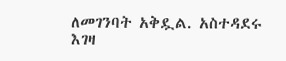ለመገንባት አቅዷል. አስተዳደሩ እገዛ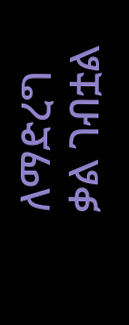ለማድረግ ቃል ገብቷል